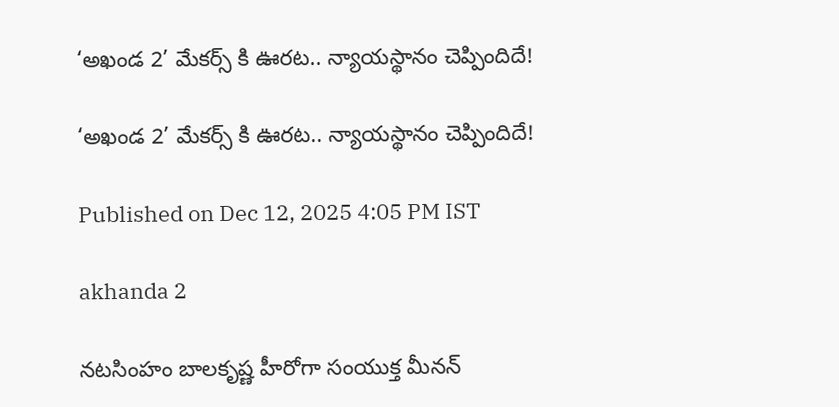‘అఖండ 2’ మేకర్స్ కి ఊరట.. న్యాయస్థానం చెప్పిందిదే!

‘అఖండ 2’ మేకర్స్ కి ఊరట.. న్యాయస్థానం చెప్పిందిదే!

Published on Dec 12, 2025 4:05 PM IST

akhanda 2

నటసింహం బాలకృష్ణ హీరోగా సంయుక్త మీనన్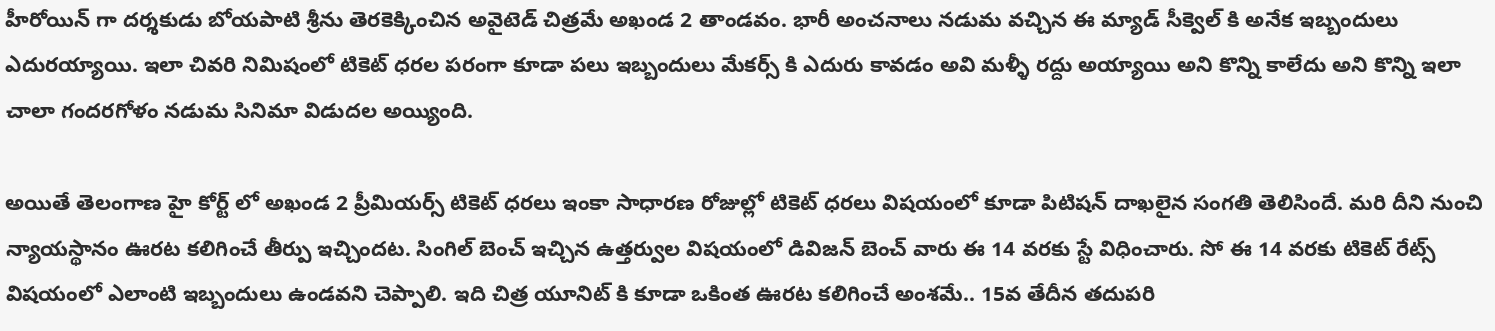హీరోయిన్ గా దర్శకుడు బోయపాటి శ్రీను తెరకెక్కించిన అవైటెడ్ చిత్రమే అఖండ 2 తాండవం. భారీ అంచనాలు నడుమ వచ్చిన ఈ మ్యాడ్ సీక్వెల్ కి అనేక ఇబ్బందులు ఎదురయ్యాయి. ఇలా చివరి నిమిషంలో టికెట్ ధరల పరంగా కూడా పలు ఇబ్బందులు మేకర్స్ కి ఎదురు కావడం అవి మళ్ళీ రద్దు అయ్యాయి అని కొన్ని కాలేదు అని కొన్ని ఇలా చాలా గందరగోళం నడుమ సినిమా విడుదల అయ్యింది.

అయితే తెలంగాణ హై కోర్ట్ లో అఖండ 2 ప్రీమియర్స్ టికెట్ ధరలు ఇంకా సాధారణ రోజుల్లో టికెట్ ధరలు విషయంలో కూడా పిటిషన్ దాఖలైన సంగతి తెలిసిందే. మరి దీని నుంచి న్యాయస్థానం ఊరట కలిగించే తీర్పు ఇచ్చిందట. సింగిల్ బెంచ్ ఇచ్చిన ఉత్తర్వుల విషయంలో డివిజన్ బెంచ్ వారు ఈ 14 వరకు స్టే విధించారు. సో ఈ 14 వరకు టికెట్ రేట్స్ విషయంలో ఎలాంటి ఇబ్బందులు ఉండవని చెప్పాలి. ఇది చిత్ర యూనిట్ కి కూడా ఒకింత ఊరట కలిగించే అంశమే.. 15వ తేదీన తదుపరి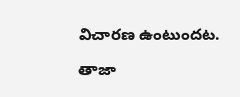విచారణ ఉంటుందట.

తాజా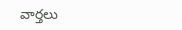వార్తలు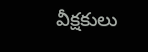వీక్షకులు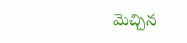మెచ్చిన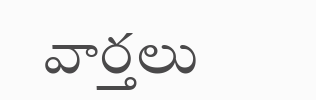వార్తలు